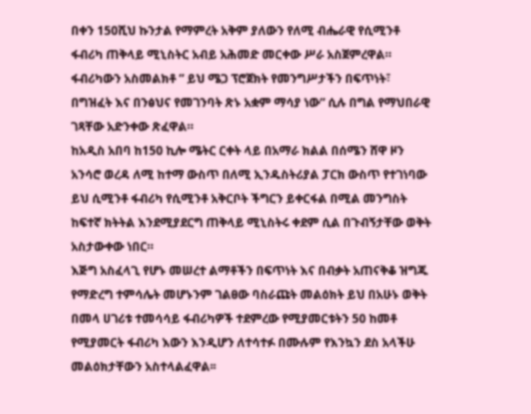በቀን 150ሺህ ኩንታል የማምረት አቅም ያለውን የለሚ ብሔራዊ የሲሚንቶ ፋብሪካ ጠቅላይ ሚኒስትር አብይ አሕመድ መርቀው ሥራ አስጀምረዋል። ፋብሪካውን አስመልክቶ ” ይህ ሜጋ ፕሮጀክት የመንግሥታችን በፍጥነት፣ በግዝፈት እና በንፅህና የመገንባት ጽኑ አቋም ማሳያ ነው” ሲሉ በግል የማህበራዊ ገጻቸው አድንቀው ጽፈዋል።
ከአዲስ አበባ ከ150 ኪሎ ሜትር ርቀት ላይ በአማራ ክልል በሰሜን ሸዋ ዞን አንሳሮ ወረዳ ለሚ ከተማ ውስጥ በለሚ ኢንዱስትሪያል ፓርክ ውስጥ የተገነባው ይህ ሲሚንቶ ፋብሪካ የሲሚንቶ አቅርቦት ችግርን ይቀርፋል በሚል መንግስት ከፍተኛ ክትትል እንደሚያደርግ ጠቅላይ ሚኒስትሩ ቀደም ሲል በጉብኝታቸው ወቅት አስታውቀው ነበር።
እጅግ አስፈላጊ የሆኑ መሠረተ ልማቶችን በፍጥነት እና በብቃት አጠናቅቆ ዝግጁ የማድረግ ተምሳሌት መሆኑንም ገልፀው ባስራጩት መልዕክት ይህ በአሁኑ ወቅት በመላ ሀገሪቱ ተመሳሳይ ፋብሪካዎች ተደምረው የሚያመርቱትን 50 ከመቶ የሚያመርት ፋብሪካ እውን እንዲሆን ለተሳተፉ በሙሉም የእንኳን ደስ አላችሁ መልዕክታቸውን አስተላልፈዋል፡፡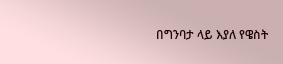በግንባታ ላይ እያለ የዌስት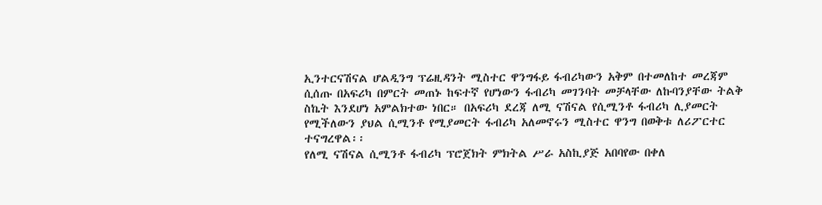ኢንተርናሽናል ሆልዲንግ ፕሬዚዳንት ሚስተር ዋንግፋይ ፋብሪካውን አቅም በተመለከተ መረጃም ሲሰጡ በአፍሪካ በምርት መጠኑ ከፍተኛ የሆነውን ፋብሪካ መገንባት መቻላቸው ለኩባንያቸው ትልቅ ስኬት እንደሆነ አምልክተው ነበር። በአፍሪካ ደረጃ ለሚ ናሽናል የሲሚንቶ ፋብሪካ ሊያመርት የሚችለውን ያህል ሲሚንቶ የሚያመርት ፋብሪካ አለመኖሩን ሚስተር ዋንግ በወቅቱ ለሪፖርተር ተናግረዋል፡፡
የለሚ ናሽናል ሲሚንቶ ፋብሪካ ፕሮጀክት ምክትል ሥራ አስኪያጅ አበባየው በቀለ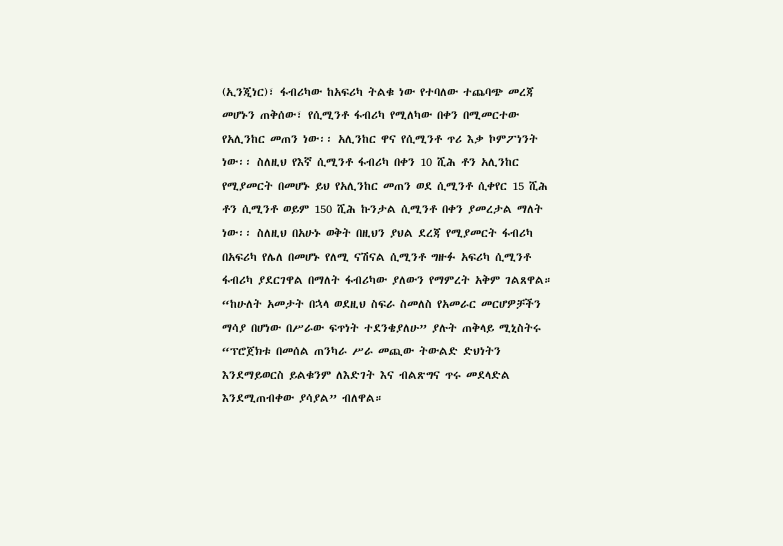(ኢንጂነር)፣ ፋብሪካው ከአፍሪካ ትልቁ ነው የተባለው ተጨባጭ መረጃ መሆኑን ጠቅሰው፣ የሲሚንቶ ፋብሪካ የሚለካው በቀን በሚመርተው የአሊንከር መጠን ነው፡፡ አሊንከር ዋና የሲሚንቶ ጥሪ እቃ ኮምፖነንት ነው፡፡ ስለዚህ የእኛ ሲሚንቶ ፋብሪካ በቀን 10 ሺሕ ቶን አሊንከር የሚያመርት በመሆኑ ይህ የአሊንከር መጠን ወደ ሲሚንቶ ሲቀየር 15 ሺሕ ቶን ሲሚንቶ ወይም 150 ሺሕ ኩንታል ሲሚንቶ በቀን ያመረታል ማለት ነው፡፡ ስለዚህ በአሁኑ ወቅት በዚህን ያህል ደረጃ የሚያመርት ፋብሪካ በአፍሪካ የሌለ በመሆኑ የለሚ ናሽናል ሲሚንቶ ግዙፉ አፍሪካ ሲሚንቶ ፋብሪካ ያደርገዋል በማለት ፋብሪካው ያለውን የማምረት አቅም ገልጸዋል።
“ከሁለት አመታት በኋላ ወደዚህ ስፍራ ስመለስ የአመራር መርሆዎቻችን ማሳያ በሆነው በሥራው ፍጥነት ተደንቄያለሁ” ያሉት ጠቅላይ ሚኒስትሩ “ፕሮጀክቱ በመሰል ጠንካራ ሥራ መጪው ትውልድ ድህነትን እንደማይወርስ ይልቁንም ለእድገት እና ብልጽግና ጥሩ መደላድል እንደሚጠብቀው ያሳያል” ብለዋል።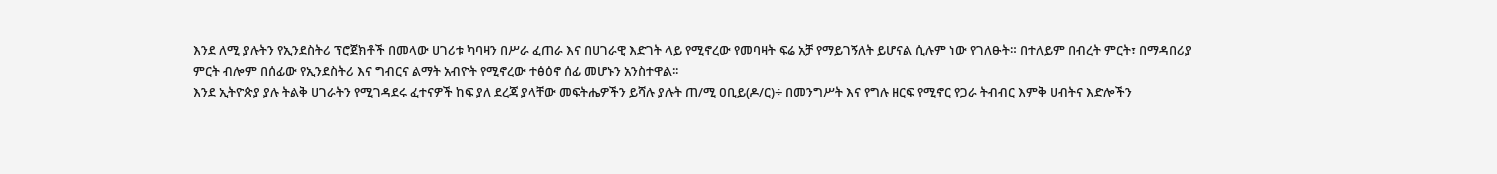እንደ ለሚ ያሉትን የኢንደስትሪ ፕሮጀክቶች በመላው ሀገሪቱ ካባዛን በሥራ ፈጠራ እና በሀገራዊ እድገት ላይ የሚኖረው የመባዛት ፍሬ አቻ የማይገኝለት ይሆናል ሲሉም ነው የገለፁት። በተለይም በብረት ምርት፣ በማዳበሪያ ምርት ብሎም በሰፊው የኢንደስትሪ እና ግብርና ልማት አብዮት የሚኖረው ተፅዕኖ ሰፊ መሆኑን አንስተዋል፡፡
እንደ ኢትዮጵያ ያሉ ትልቅ ሀገራትን የሚገዳደሩ ፈተናዎች ከፍ ያለ ደረጃ ያላቸው መፍትሔዎችን ይሻሉ ያሉት ጠ/ሚ ዐቢይ(ዶ/ር)÷ በመንግሥት እና የግሉ ዘርፍ የሚኖር የጋራ ትብብር እምቅ ሀብትና እድሎችን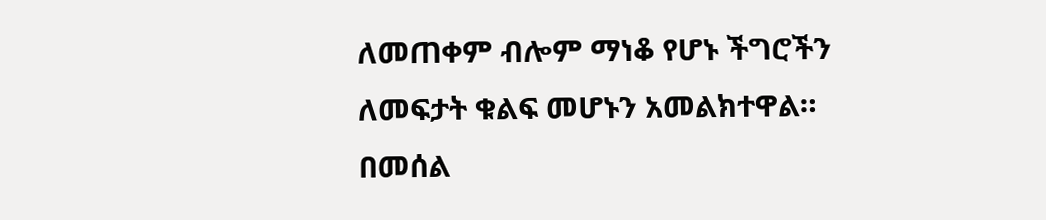ለመጠቀም ብሎም ማነቆ የሆኑ ችግሮችን ለመፍታት ቁልፍ መሆኑን አመልክተዋል።
በመሰል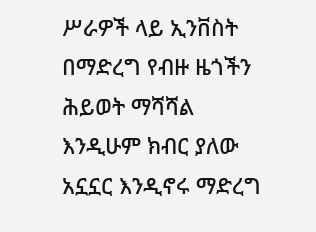ሥራዎች ላይ ኢንቨስት በማድረግ የብዙ ዜጎችን ሕይወት ማሻሻል እንዲሁም ክብር ያለው አኗኗር እንዲኖሩ ማድረግ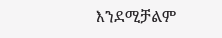እንደሚቻልም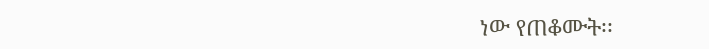ነው የጠቆሙት፡፡